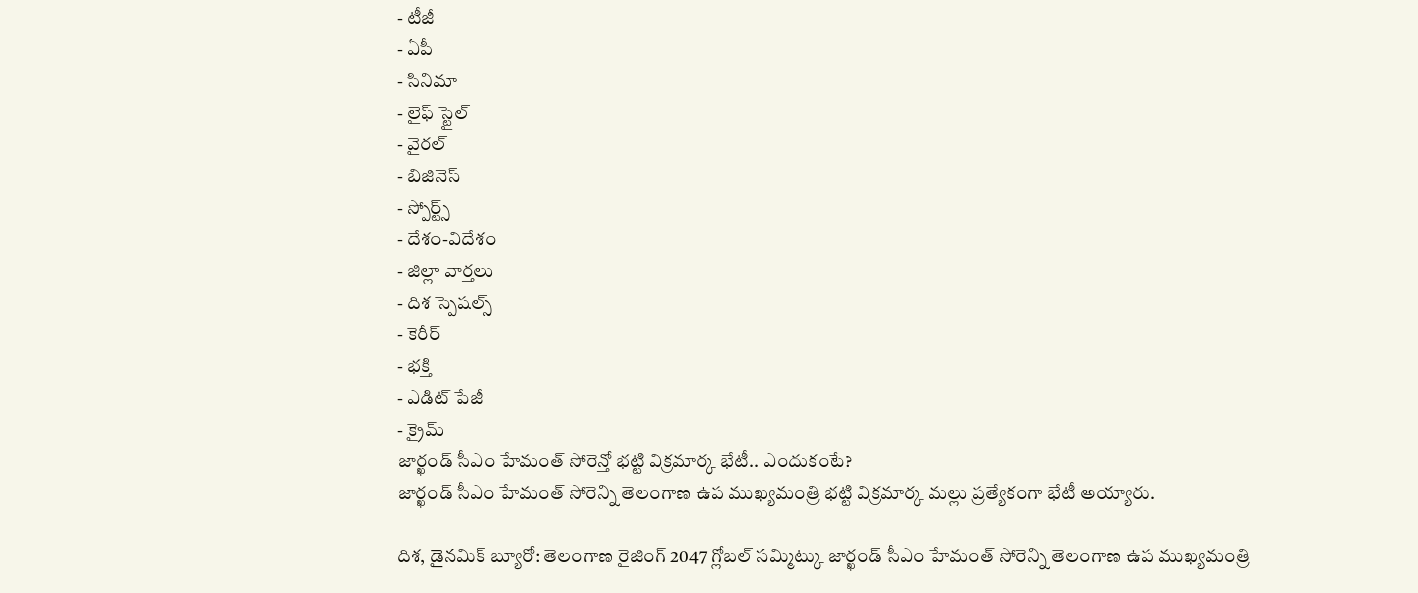- టీజీ
- ఏపీ
- సినిమా
- లైఫ్ స్టైల్
- వైరల్
- బిజినెస్
- స్పోర్ట్స్
- దేశం-విదేశం
- జిల్లా వార్తలు
- దిశ స్పెషల్స్
- కెరీర్
- భక్తి
- ఎడిట్ పేజీ
- క్రైమ్
జార్ఖండ్ సీఎం హేమంత్ సోరెన్తో భట్టి విక్రమార్క భేటీ.. ఎందుకంటే?
జార్ఖండ్ సీఎం హేమంత్ సోరెన్ని తెలంగాణ ఉప ముఖ్యమంత్రి భట్టి విక్రమార్క మల్లు ప్రత్యేకంగా భేటీ అయ్యారు.

దిశ, డైనమిక్ బ్యూరో: తెలంగాణ రైజింగ్ 2047 గ్లోబల్ సమ్మిట్కు జార్ఖండ్ సీఎం హేమంత్ సోరెన్ని తెలంగాణ ఉప ముఖ్యమంత్రి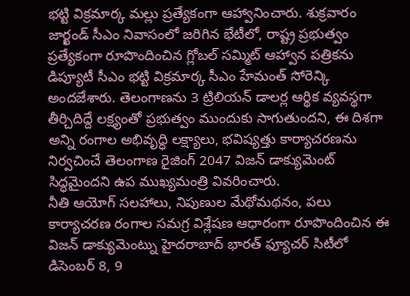భట్టి విక్రమార్క మల్లు ప్రత్యేకంగా ఆహ్వానించారు. శుక్రవారం జార్ఖండ్ సీఎం నివాసంలో జరిగిన భేటీలో, రాష్ట్ర ప్రభుత్వం ప్రత్యేకంగా రూపొందించిన గ్లోబల్ సమ్మిట్ ఆహ్వాన పత్రికను డిప్యూటీ సీఎం భట్టి విక్రమార్క సీఎం హేమంత్ సోరెన్కి అందజేశారు. తెలంగాణను 3 ట్రిలియన్ డాలర్ల ఆర్థిక వ్యవస్థగా తీర్చిదిద్దే లక్ష్యంతో ప్రభుత్వం ముందుకు సాగుతుందని, ఈ దిశగా అన్ని రంగాల అభివృద్ధి లక్ష్యాలు, భవిష్యత్తు కార్యాచరణను నిర్వచించే తెలంగాణ రైజింగ్ 2047 విజన్ డాక్యుమెంట్ సిద్ధమైందని ఉప ముఖ్యమంత్రి వివరించారు.
నీతి ఆయోగ్ సలహాలు, నిపుణుల మేథోమథనం, పలు కార్యాచరణ రంగాల సమగ్ర విశ్లేషణ ఆధారంగా రూపొందించిన ఈ విజన్ డాక్యుమెంట్ను హైదరాబాద్ భారత్ ఫ్యూచర్ సిటీలో డిసెంబర్ 8, 9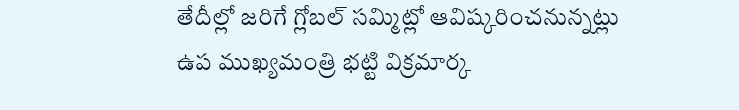తేదీల్లో జరిగే గ్లోబల్ సమ్మిట్లో ఆవిష్కరించనున్నట్లు ఉప ముఖ్యమంత్రి భట్టి విక్రమార్క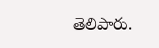తెలిపారు.